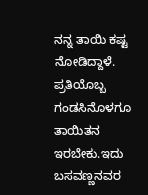ನನ್ನ ತಾಯಿ ಕಷ್ಟ ನೋಡಿದ್ದಾಳೆ. ಪ್ರತಿಯೊಬ್ಬ ಗಂಡಸಿನೊಳಗೂ ತಾಯಿತನ ಇರಬೇಕು.ಇದು ಬಸವಣ್ಣನವರ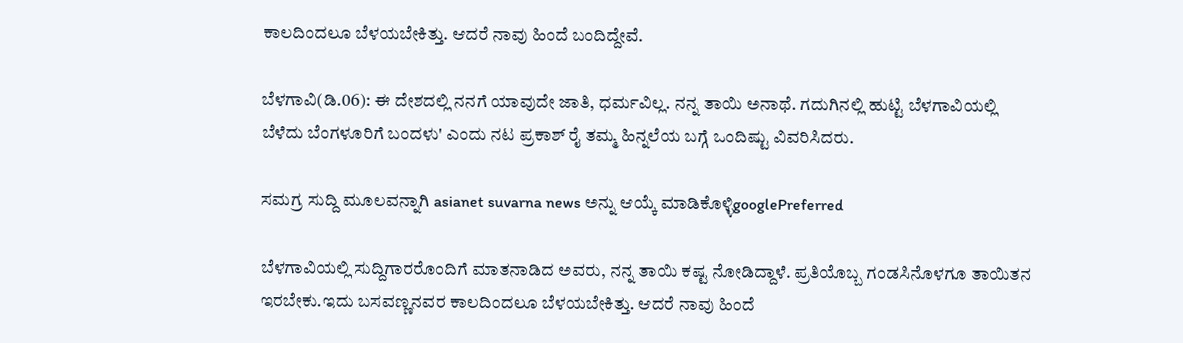ಕಾಲದಿಂದಲೂ ಬೆಳಯಬೇಕಿತ್ತು. ಆದರೆ ನಾವು ಹಿಂದೆ ಬಂದಿದ್ದೇವೆ.

ಬೆಳಗಾವಿ(ಡಿ.06): ಈ ದೇಶದಲ್ಲಿ ನನಗೆ ಯಾವುದೇ ಜಾತಿ, ಧರ್ಮವಿಲ್ಲ. ನನ್ನ ತಾಯಿ ಅನಾಥೆ. ಗದುಗಿನಲ್ಲಿ ಹುಟ್ಟಿ ಬೆಳಗಾವಿಯಲ್ಲಿ ಬೆಳೆದು ಬೆಂಗಳೂರಿಗೆ ಬಂದಳು' ಎಂದು ನಟ ಪ್ರಕಾಶ್ ರೈ ತಮ್ಮ ಹಿನ್ನಲೆಯ ಬಗ್ಗೆ ಒಂದಿಷ್ಟು ವಿವರಿಸಿದರು.

ಸಮಗ್ರ ಸುದ್ದಿ ಮೂಲವನ್ನಾಗಿ asianet suvarna news ಅನ್ನು ಆಯ್ಕೆ ಮಾಡಿಕೊಳ್ಳಿgooglePreferred

ಬೆಳಗಾವಿಯಲ್ಲಿ ಸುದ್ದಿಗಾರರೊಂದಿಗೆ ಮಾತನಾಡಿದ ಅವರು, ನನ್ನ ತಾಯಿ ಕಷ್ಟ ನೋಡಿದ್ದಾಳೆ. ಪ್ರತಿಯೊಬ್ಬ ಗಂಡಸಿನೊಳಗೂ ತಾಯಿತನ ಇರಬೇಕು.ಇದು ಬಸವಣ್ಣನವರ ಕಾಲದಿಂದಲೂ ಬೆಳಯಬೇಕಿತ್ತು. ಆದರೆ ನಾವು ಹಿಂದೆ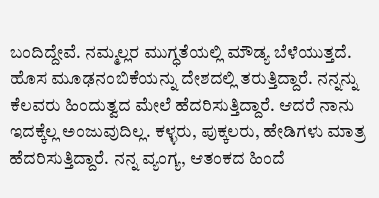ಬಂದಿದ್ದೇವೆ. ನಮ್ಮಲ್ಲರ ಮುಗ್ಧತೆಯಲ್ಲಿ ಮೌಡ್ಯ ಬೆಳೆಯುತ್ತದೆ. ಹೊಸ ಮೂಢನಂಬಿಕೆಯನ್ನು ದೇಶದಲ್ಲಿ ತರುತ್ತಿದ್ದಾರೆ. ನನ್ನನ್ನು ಕೆಲವರು ಹಿಂದುತ್ವದ ಮೇಲೆ ಹೆದರಿಸುತ್ತಿದ್ದಾರೆ. ಆದರೆ ನಾನು ಇದಕ್ಕೆಲ್ಲ ಅಂಜುವುದಿಲ್ಲ. ಕಳ್ಳರು, ಪುಕ್ಕಲರು, ಹೇಡಿಗಳು ಮಾತ್ರ ಹೆದರಿಸುತ್ತಿದ್ದಾರೆ. ನನ್ನ ವ್ಯಂಗ್ಯ, ಆತಂಕದ ಹಿಂದೆ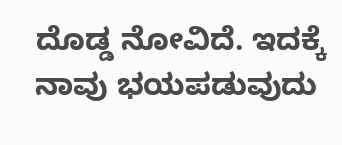ದೊಡ್ಡ ನೋವಿದೆ. ಇದಕ್ಕೆ ನಾವು ಭಯಪಡುವುದು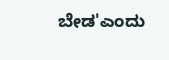ಬೇಡ'ಎಂದು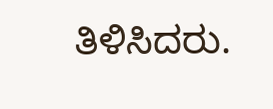ತಿಳಿಸಿದರು.